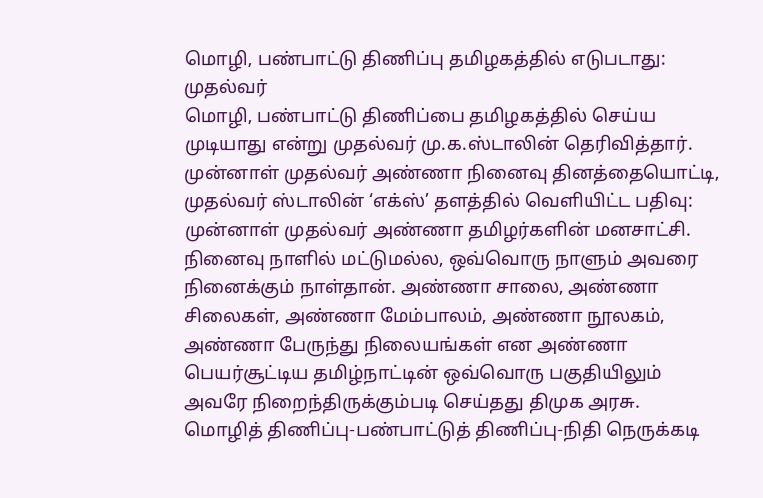மொழி, பண்பாட்டு திணிப்பு தமிழகத்தில் எடுபடாது: முதல்வர்
மொழி, பண்பாட்டு திணிப்பை தமிழகத்தில் செய்ய முடியாது என்று முதல்வர் மு.க.ஸ்டாலின் தெரிவித்தார்.
முன்னாள் முதல்வர் அண்ணா நினைவு தினத்தையொட்டி, முதல்வர் ஸ்டாலின் ‘எக்ஸ்’ தளத்தில் வெளியிட்ட பதிவு: முன்னாள் முதல்வர் அண்ணா தமிழர்களின் மனசாட்சி. நினைவு நாளில் மட்டுமல்ல, ஒவ்வொரு நாளும் அவரை நினைக்கும் நாள்தான். அண்ணா சாலை, அண்ணா சிலைகள், அண்ணா மேம்பாலம், அண்ணா நூலகம், அண்ணா பேருந்து நிலையங்கள் என அண்ணா பெயர்சூட்டிய தமிழ்நாட்டின் ஒவ்வொரு பகுதியிலும் அவரே நிறைந்திருக்கும்படி செய்தது திமுக அரசு.
மொழித் திணிப்பு-பண்பாட்டுத் திணிப்பு-நிதி நெருக்கடி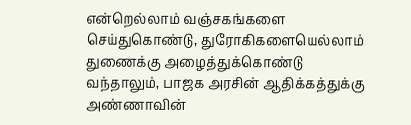என்றெல்லாம் வஞ்சகங்களை செய்துகொண்டு, துரோகிகளையெல்லாம் துணைக்கு அழைத்துக்கொண்டு வந்தாலும், பாஜக அரசின் ஆதிக்கத்துக்கு அண்ணாவின்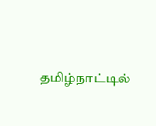தமிழ்நாட்டில்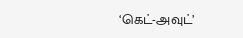‘கெட்-அவுட்’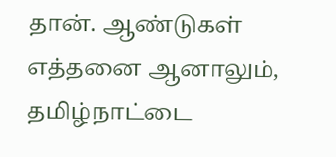தான். ஆண்டுகள் எத்தனை ஆனாலும், தமிழ்நாட்டை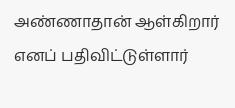அண்ணாதான் ஆள்கிறார் எனப் பதிவிட்டுள்ளார்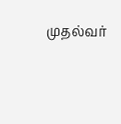முதல்வர்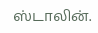ஸ்டாலின்.